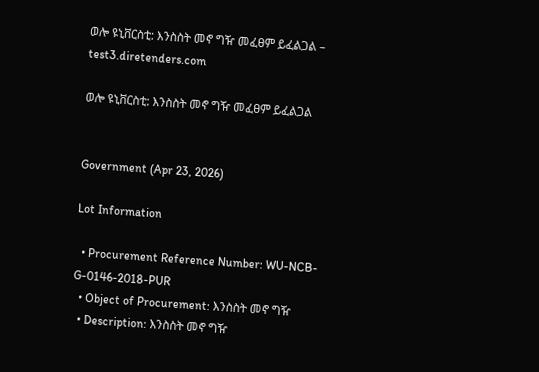ወሎ ዩኒቨርስቲ: እንስስት መኖ ግዥ መፈፀም ይፈልጋል – test3.diretenders.com

ወሎ ዩኒቨርስቲ: እንስስት መኖ ግዥ መፈፀም ይፈልጋል


Government (Apr 23, 2026)

Lot Information

  • Procurement Reference Number: WU-NCB-G-0146-2018-PUR
  • Object of Procurement: እንስስት መኖ ግዥ
  • Description: እንስስት መኖ ግዥ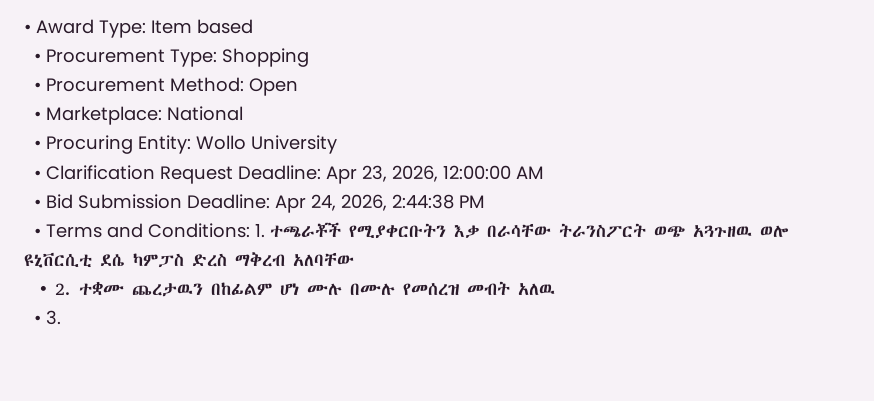• Award Type: Item based
  • Procurement Type: Shopping
  • Procurement Method: Open
  • Marketplace: National
  • Procuring Entity: Wollo University
  • Clarification Request Deadline: Apr 23, 2026, 12:00:00 AM
  • Bid Submission Deadline: Apr 24, 2026, 2:44:38 PM
  • Terms and Conditions: 1. ተጫራቾች የሚያቀርቡትን እቃ በራሳቸው ትራንስፖርት ወጭ አጓጉዘዉ ወሎ ዩኒቨርሲቲ ደሴ ካምፓስ ድረስ ማቅረብ አለባቸው
  • 2. ተቋሙ ጨረታዉን በከፊልም ሆነ ሙሉ በሙሉ የመሰረዝ መብት አለዉ
  • 3.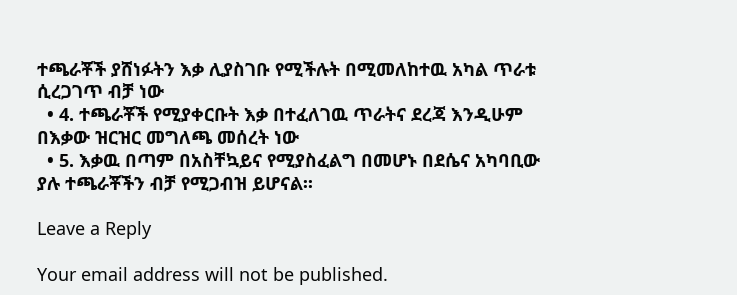ተጫራቾች ያሸነፉትን እቃ ሊያስገቡ የሚችሉት በሚመለከተዉ አካል ጥራቱ ሲረጋገጥ ብቻ ነው
  • 4. ተጫራቾች የሚያቀርቡት እቃ በተፈለገዉ ጥራትና ደረጃ እንዲሁም በእቃው ዝርዝር መግለጫ መሰረት ነው
  • 5. እቃዉ በጣም በአስቸኳይና የሚያስፈልግ በመሆኑ በደሴና አካባቢው ያሉ ተጫራቾችን ብቻ የሚጋብዝ ይሆናል፡፡

Leave a Reply

Your email address will not be published.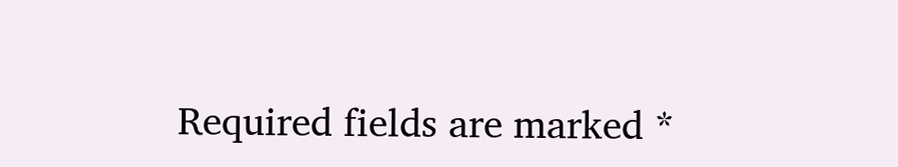Required fields are marked *